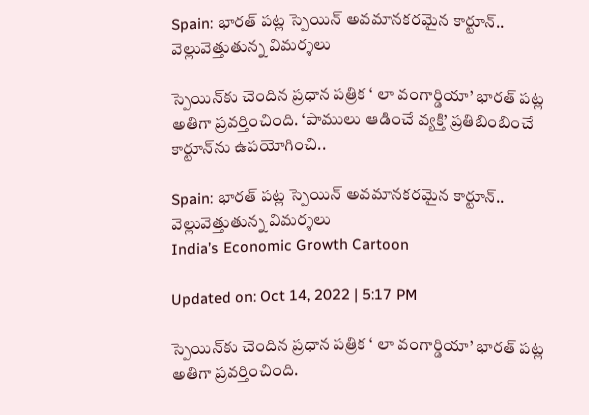Spain: భారత్‌ పట్ల స్పెయిన్‌ అవమానకరమైన కార్టూన్.. వెల్లువెత్తుతున్న విమర్శలు

స్పెయిన్‌కు చెందిన ప్రధాన పత్రిక ‘ లా వంగార్డియా’ భారత్ పట్ల అతిగా ప్రవర్తించింది. ‘పాములు ఆడించే వ్యక్తి’ ప్రతిబింబించే కార్టూన్‌ను ఉపయోగించి..

Spain: భారత్‌ పట్ల స్పెయిన్‌ అవమానకరమైన కార్టూన్.. వెల్లువెత్తుతున్న విమర్శలు
India’s Economic Growth Cartoon

Updated on: Oct 14, 2022 | 5:17 PM

స్పెయిన్‌కు చెందిన ప్రధాన పత్రిక ‘ లా వంగార్డియా’ భారత్ పట్ల అతిగా ప్రవర్తించింది.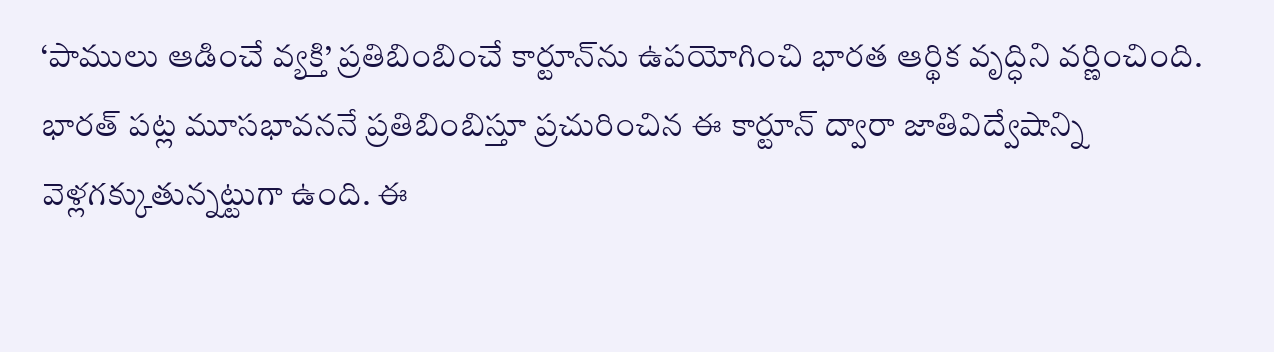‘పాములు ఆడించే వ్యక్తి’ ప్రతిబింబించే కార్టూన్‌ను ఉపయోగించి భారత ఆర్థిక వృద్ధిని వర్ణించింది. భారత్ పట్ల మూసభావననే ప్రతిబింబిస్తూ ప్రచురించిన ఈ కార్టూన్ ద్వారా జాతివిద్వేషాన్ని వెళ్లగక్కుతున్నట్టుగా ఉంది. ఈ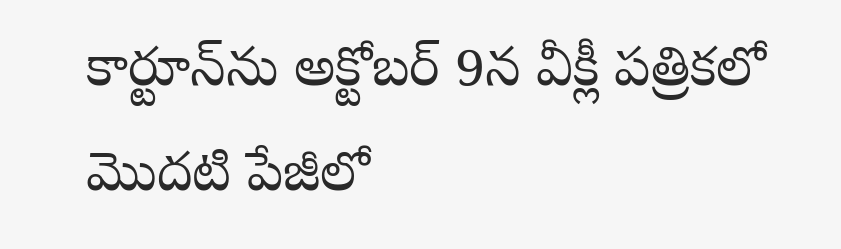కార్టూన్‌ను అక్టోబర్ 9న వీక్లీ పత్రికలో మొదటి పేజీలో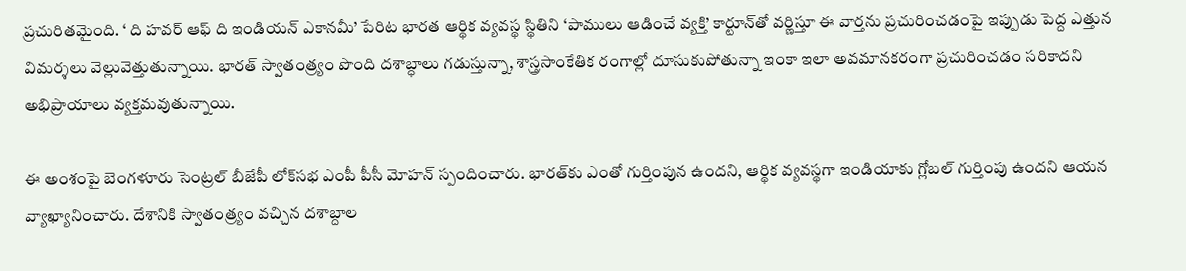ప్రచురితమైంది. ‘ ది హవర్ ఆఫ్ ది ఇండియన్ ఎకానమీ’ పేరిట భారత ఆర్థిక వ్యవస్థ స్థితిని ‘పాములు ఆడించే వ్యక్తి’ కార్టూన్‌తో వర్ణిస్తూ ఈ వార్తను ప్రచురించడంపై ఇప్పుడు పెద్ద ఎత్తున విమర్శలు వెల్లువెత్తుతున్నాయి. భారత్ స్వాతంత్ర్యం పొంది దశాబ్ధాలు గడుస్తున్నా, శాస్త్రసాంకేతిక రంగాల్లో దూసుకుపోతున్నా ఇంకా ఇలా అవమానకరంగా ప్రచురించడం సరికాదని అభిప్రాయాలు వ్యక్తమవుతున్నాయి.

ఈ అంశంపై బెంగళూరు సెంట్రల్ బీజేపీ లోక్‌సభ ఎంపీ పీసీ మోహన్ స్పందించారు. భారత్‌కు ఎంతో గుర్తింపున ఉందని, ఆర్థిక వ్యవస్థగా ఇండియాకు గ్లోబల్ గుర్తింపు ఉందని ఆయన వ్యాఖ్యానించారు. దేశానికి స్వాతంత్ర్యం వచ్చిన దశాబ్దాల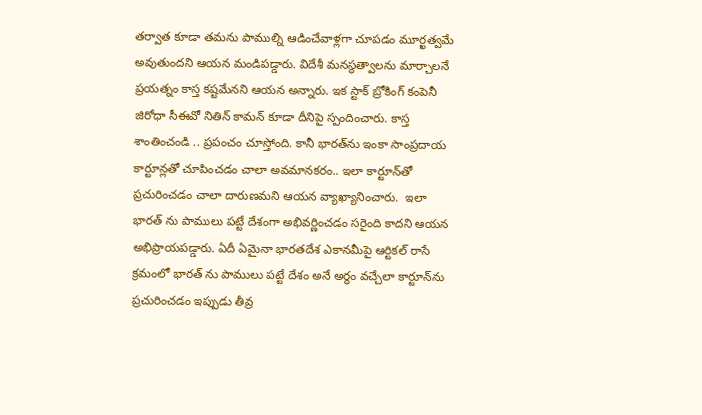తర్వాత కూడా తమను పాముల్ని ఆడించేవాళ్లగా చూపడం మూర్ఖత్వమే అవుతుందని ఆయన మండిపడ్డారు. విదేశీ మనస్థత్వాలను మార్చాలనే ప్రయత్నం కాస్త కష్టమేనని ఆయన అన్నారు. ఇక స్టాక్ బ్రోకింగ్ కంపెనీ జిరోధా సీఈవో నితిన్ కామన్ కూడా దీనిపై స్పందించారు. కాస్త శాంతించండి .. ప్రపంచం చూస్తోంది. కానీ భారత్‌ను ఇంకా సాంప్రదాయ కార్టూన్లతో చూపించడం చాలా అవమానకరం.. ఇలా కార్టూన్‌తో ప్రచురించడం చాలా దారుణమని ఆయన వ్యాఖ్యానించారు.  ఇలా భారత్ ను పాములు పట్టే దేశంగా అభివర్ణించడం సరైంది కాదని ఆయన అభిప్రాయపడ్డారు. ఏదీ ఏమైనా భారతదేశ ఎకానమీపై ఆర్టికల్‌ రాసే క్రమంలో భారత్ ను పాములు పట్టే దేశం అనే అర్థం వచ్చేలా కార్టూన్‌ను ప్రచురించడం ఇప్పుడు తీవ్ర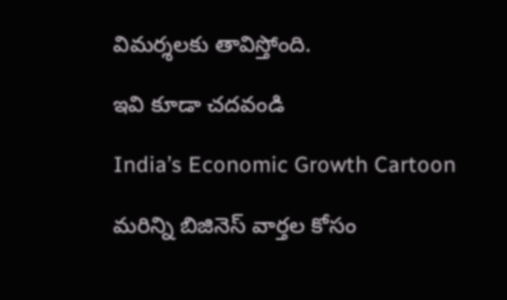విమర్శలకు తావిస్తోంది.

ఇవి కూడా చదవండి

India’s Economic Growth Cartoon

మరిన్ని బిజినెస్ వార్తల కోసం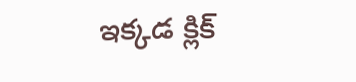ఇక్కడ క్లిక్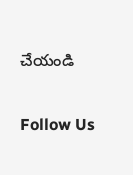చేయండి

Follow Us